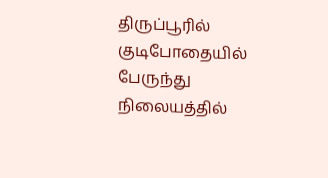திருப்பூரில் குடிபோதையில் பேருந்து நிலையத்தில்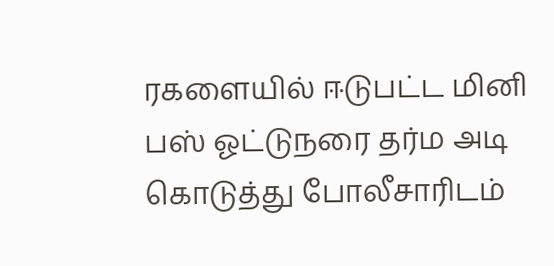ரகளையில் ஈடுபட்ட மினி பஸ் ஓட்டுநரை தர்ம அடி கொடுத்து போலீசாரிடம்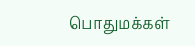பொதுமக்கள்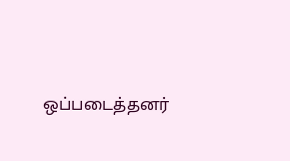ஒப்படைத்தனர்